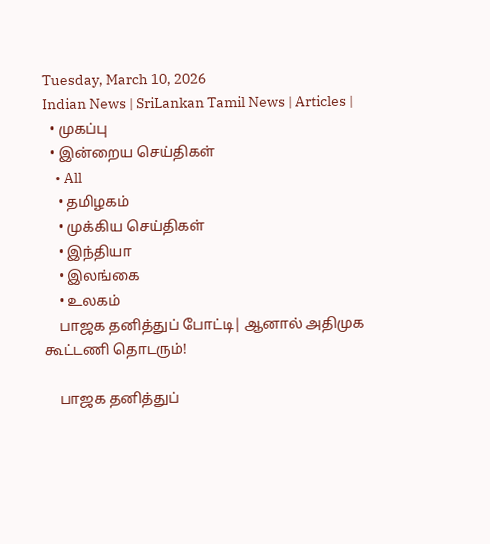Tuesday, March 10, 2026
Indian News | SriLankan Tamil News | Articles |
  • முகப்பு
  • இன்றைய செய்திகள்
    • All
    • தமிழகம்
    • முக்கிய செய்திகள்
    • இந்தியா
    • இலங்கை
    • உலகம்
    பாஜக தனித்துப் போட்டி| ஆனால் அதிமுக கூட்டணி தொடரும்!

    பாஜக தனித்துப்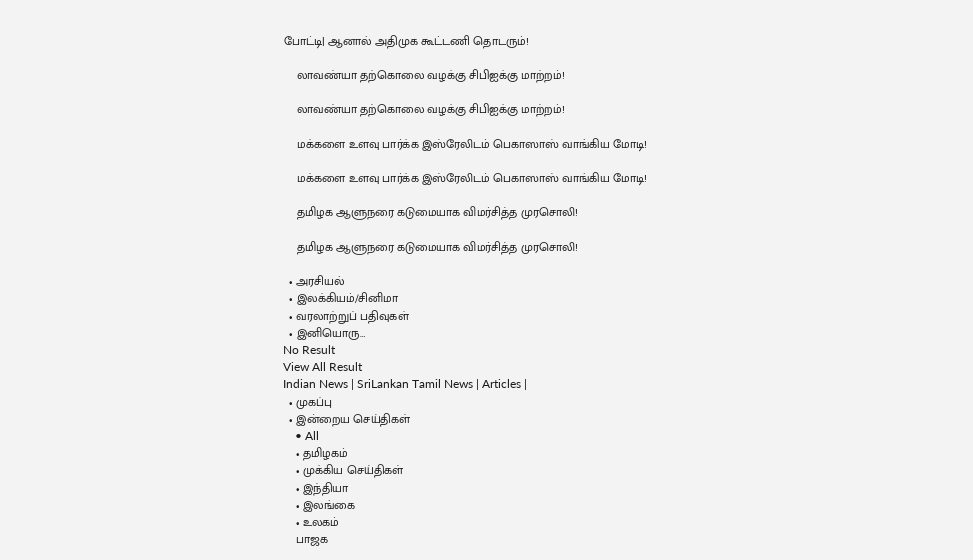போட்டி| ஆனால் அதிமுக கூட்டணி தொடரும்!

    லாவண்யா தற்கொலை வழக்கு சிபிஐக்கு மாற்றம்!

    லாவண்யா தற்கொலை வழக்கு சிபிஐக்கு மாற்றம்!

    மக்களை உளவு பார்க்க இஸ்ரேலிடம் பெகாஸாஸ் வாங்கிய மோடி!

    மக்களை உளவு பார்க்க இஸ்ரேலிடம் பெகாஸாஸ் வாங்கிய மோடி!

    தமிழக ஆளுநரை கடுமையாக விமர்சித்த முரசொலி!

    தமிழக ஆளுநரை கடுமையாக விமர்சித்த முரசொலி!

  • அரசியல்
  • இலக்கியம்/சினிமா
  • வரலாற்றுப் பதிவுகள்
  • இனியொரு…
No Result
View All Result
Indian News | SriLankan Tamil News | Articles |
  • முகப்பு
  • இன்றைய செய்திகள்
    • All
    • தமிழகம்
    • முக்கிய செய்திகள்
    • இந்தியா
    • இலங்கை
    • உலகம்
    பாஜக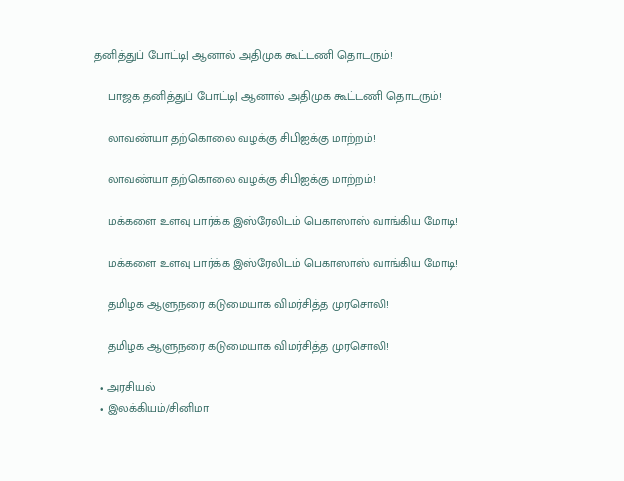தனித்துப் போட்டி| ஆனால் அதிமுக கூட்டணி தொடரும்!

    பாஜக தனித்துப் போட்டி| ஆனால் அதிமுக கூட்டணி தொடரும்!

    லாவண்யா தற்கொலை வழக்கு சிபிஐக்கு மாற்றம்!

    லாவண்யா தற்கொலை வழக்கு சிபிஐக்கு மாற்றம்!

    மக்களை உளவு பார்க்க இஸ்ரேலிடம் பெகாஸாஸ் வாங்கிய மோடி!

    மக்களை உளவு பார்க்க இஸ்ரேலிடம் பெகாஸாஸ் வாங்கிய மோடி!

    தமிழக ஆளுநரை கடுமையாக விமர்சித்த முரசொலி!

    தமிழக ஆளுநரை கடுமையாக விமர்சித்த முரசொலி!

  • அரசியல்
  • இலக்கியம்/சினிமா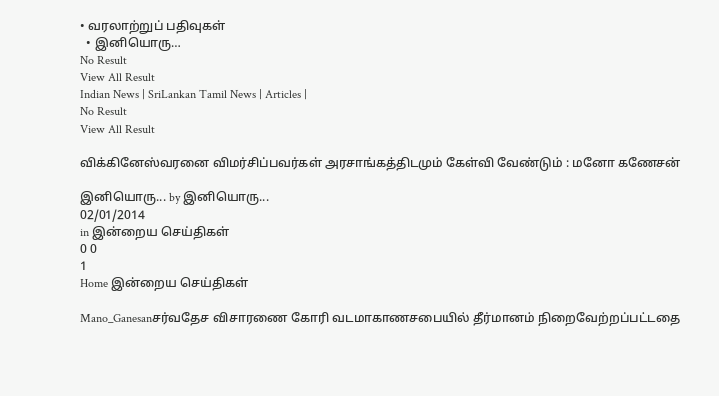• வரலாற்றுப் பதிவுகள்
  • இனியொரு…
No Result
View All Result
Indian News | SriLankan Tamil News | Articles |
No Result
View All Result

விக்கினேஸ்வரனை விமர்சிப்பவர்கள் அரசாங்கத்திடமும் கேள்வி வேண்டும் : மனோ கணேசன்

இனியொரு... by இனியொரு...
02/01/2014
in இன்றைய செய்திகள்
0 0
1
Home இன்றைய செய்திகள்

Mano_Ganesanசர்வதேச விசாரணை கோரி வடமாகாணசபையில் தீர்மானம் நிறைவேற்றப்பட்டதை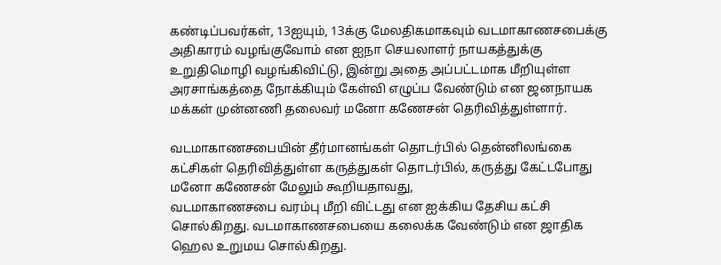கண்டிப்பவர்கள், 13ஐயும், 13க்கு மேலதிகமாகவும் வடமாகாணசபைக்கு அதிகாரம் வழங்குவோம் என ஐநா செயலாளர் நாயகத்துக்கு உறுதிமொழி வழங்கிவிட்டு, இன்று அதை அப்பட்டமாக மீறியுள்ள அரசாங்கத்தை நோக்கியும் கேள்வி எழுப்ப வேண்டும் என ஜனநாயக மக்கள் முன்னணி தலைவர் மனோ கணேசன் தெரிவித்துள்ளார்.

வடமாகாணசபையின் தீர்மானங்கள் தொடர்பில் தென்னிலங்கை கட்சிகள் தெரிவித்துள்ள கருத்துகள் தொடர்பில், கருத்து கேட்டபோது மனோ கணேசன் மேலும் கூறியதாவது,
வடமாகாணசபை வரம்பு மீறி விட்டது என ஐக்கிய தேசிய கட்சி சொல்கிறது. வடமாகாணசபையை கலைக்க வேண்டும் என ஜாதிக ஹெல உறுமய சொல்கிறது.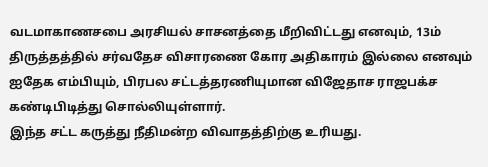வடமாகாணசபை அரசியல் சாசனத்தை மீறிவிட்டது எனவும், 13ம் திருத்தத்தில் சர்வதேச விசாரணை கோர அதிகாரம் இல்லை எனவும் ஐதேக எம்பியும், பிரபல சட்டத்தரணியுமான விஜேதாச ராஜபக்ச கண்டிபிடித்து சொல்லியுள்ளார்.
இந்த சட்ட கருத்து நீதிமன்ற விவாதத்திற்கு உரியது.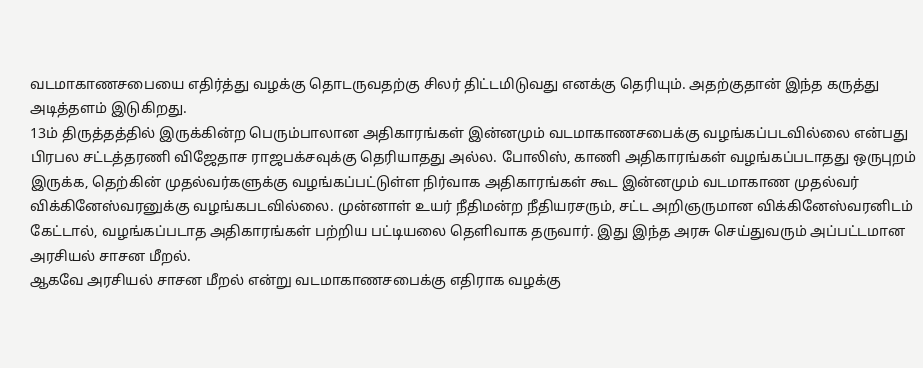வடமாகாணசபையை எதிர்த்து வழக்கு தொடருவதற்கு சிலர் திட்டமிடுவது எனக்கு தெரியும். அதற்குதான் இந்த கருத்து அடித்தளம் இடுகிறது.
13ம் திருத்தத்தில் இருக்கின்ற பெரும்பாலான அதிகாரங்கள் இன்னமும் வடமாகாணசபைக்கு வழங்கப்படவில்லை என்பது பிரபல சட்டத்தரணி விஜேதாச ராஜபக்சவுக்கு தெரியாதது அல்ல. போலிஸ், காணி அதிகாரங்கள் வழங்கப்படாதது ஒருபுறம் இருக்க, தெற்கின் முதல்வர்களுக்கு வழங்கப்பட்டுள்ள நிர்வாக அதிகாரங்கள் கூட இன்னமும் வடமாகாண முதல்வர் விக்கினேஸ்வரனுக்கு வழங்கபடவில்லை. முன்னாள் உயர் நீதிமன்ற நீதியரசரும், சட்ட அறிஞருமான விக்கினேஸ்வரனிடம் கேட்டால், வழங்கப்படாத அதிகாரங்கள் பற்றிய பட்டியலை தெளிவாக தருவார். இது இந்த அரசு செய்துவரும் அப்பட்டமான அரசியல் சாசன மீறல்.
ஆகவே அரசியல் சாசன மீறல் என்று வடமாகாணசபைக்கு எதிராக வழக்கு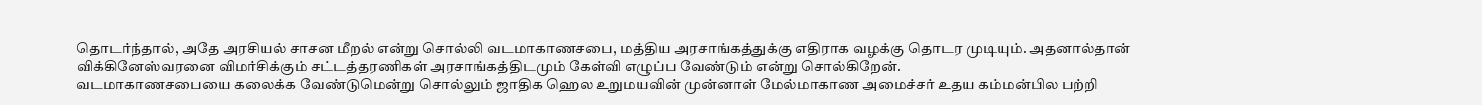தொடர்ந்தால், அதே அரசியல் சாசன மீறல் என்று சொல்லி வடமாகாணசபை, மத்திய அரசாங்கத்துக்கு எதிராக வழக்கு தொடர முடியும். அதனால்தான் விக்கினேஸ்வரனை விமர்சிக்கும் சட்டத்தரணிகள் அரசாங்கத்திடமும் கேள்வி எழுப்ப வேண்டும் என்று சொல்கிறேன்.
வடமாகாணசபையை கலைக்க வேண்டுமென்று சொல்லும் ஜாதிக ஹெல உறுமயவின் முன்னாள் மேல்மாகாண அமைச்சர் உதய கம்மன்பில பற்றி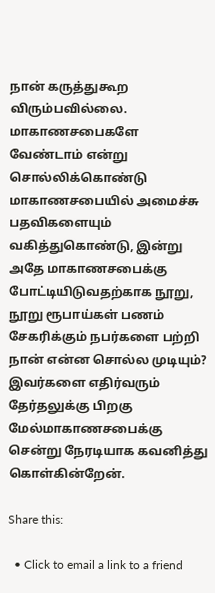நான் கருத்துகூற விரும்பவில்லை. மாகாணசபைகளே வேண்டாம் என்று சொல்லிக்கொண்டு மாகாணசபையில் அமைச்சு பதவிகளையும் வகித்துகொண்டு, இன்று அதே மாகாணசபைக்கு போட்டியிடுவதற்காக நூறு, நூறு ரூபாய்கள் பணம் சேகரிக்கும் நபர்களை பற்றி நான் என்ன சொல்ல முடியும்? இவர்களை எதிர்வரும் தேர்தலுக்கு பிறகு மேல்மாகாணசபைக்கு சென்று நேரடியாக கவனித்து கொள்கின்றேன்.

Share this:

  • Click to email a link to a friend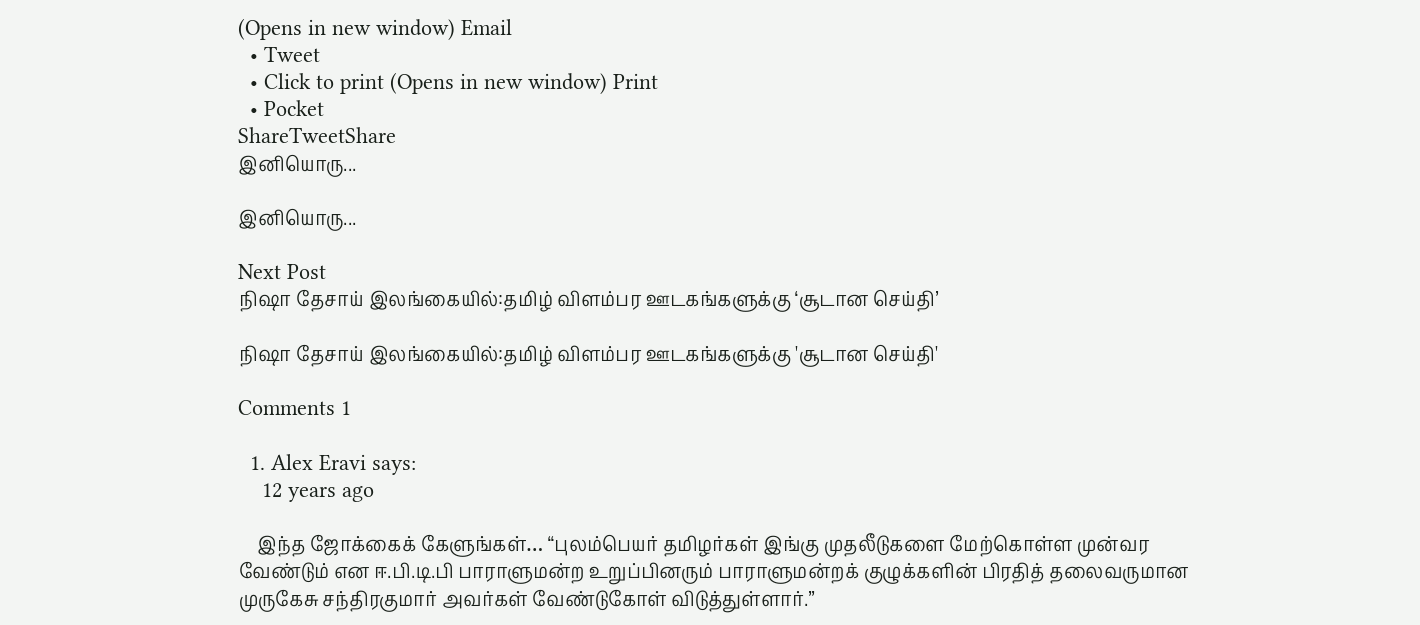(Opens in new window) Email
  • Tweet
  • Click to print (Opens in new window) Print
  • Pocket
ShareTweetShare
இனியொரு...

இனியொரு...

Next Post
நிஷா தேசாய் இலங்கையில்:தமிழ் விளம்பர ஊடகங்களுக்கு ‘சூடான செய்தி’

நிஷா தேசாய் இலங்கையில்:தமிழ் விளம்பர ஊடகங்களுக்கு 'சூடான செய்தி'

Comments 1

  1. Alex Eravi says:
    12 years ago

    இந்த ஜோக்கைக் கேளுங்கள்… “புலம்பெயர் தமிழர்கள் இங்கு முதலீடுகளை மேற்கொள்ள முன்வர வேண்டும் என ஈ.பி.டி.பி பாராளுமன்ற உறுப்பினரும் பாராளுமன்றக் குழுக்களின் பிரதித் தலைவருமான முருகேசு சந்திரகுமார் அவர்கள் வேண்டுகோள் விடுத்துள்ளார்.”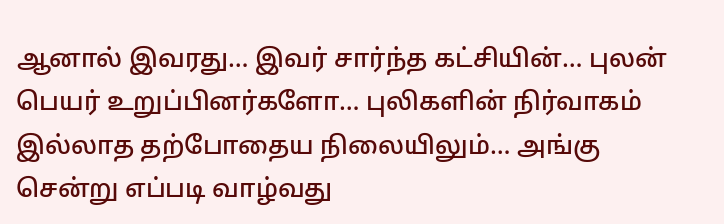ஆனால் இவரது… இவர் சார்ந்த கட்சியின்… புலன் பெயர் உறுப்பினர்களோ… புலிகளின் நிர்வாகம் இல்லாத தற்போதைய நிலையிலும்… அங்கு சென்று எப்படி வாழ்வது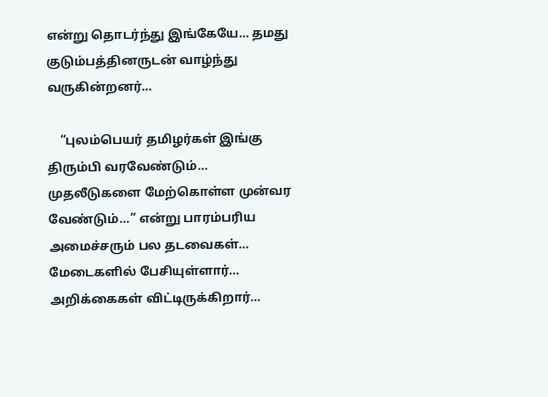என்று தொடர்ந்து இங்கேயே… தமது குடும்பத்தினருடன் வாழ்ந்து வருகின்றனர்…

    “புலம்பெயர் தமிழர்கள் இங்கு திரும்பி வரவேண்டும்… முதலீடுகளை மேற்கொள்ள முன்வர வேண்டும்…” என்று பாரம்பரிய அமைச்சரும் பல தடவைகள்… மேடைகளில் பேசியுள்ளார்… அறிக்கைகள் விட்டிருக்கிறார்…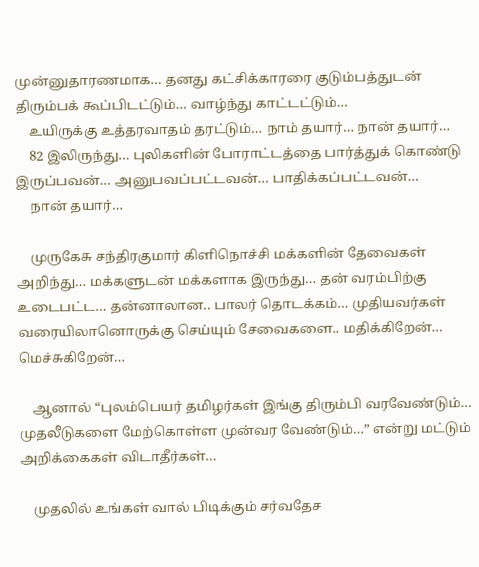முன்னுதாரணமாக… தனது கட்சிக்காரரை குடும்பத்துடன் திரும்பக் கூப்பிடட்டும்… வாழ்ந்து காட்டட்டும்…
    உயிருக்கு உத்தரவாதம் தரட்டும்… நாம் தயார்… நான் தயார்…
    82 இலிருந்து… புலிகளின் போராட்டத்தை பார்த்துக் கொண்டு இருப்பவன்… அனுபவப்பட்டவன்… பாதிக்கப்பட்டவன்…
    நான் தயார்…

    முருகேசு சந்திரகுமார் கிளிநொச்சி மக்களின் தேவைகள் அறிந்து… மக்களுடன் மக்களாக இருந்து… தன் வரம்பிற்கு உடைபட்ட… தன்னாலான.. பாலர் தொடக்கம்… முதியவர்கள் வரையிலானொருக்கு செய்யும் சேவைகளை.. மதிக்கிறேன்… மெச்சுகிறேன்…

    ஆனால் “புலம்பெயர் தமிழர்கள் இங்கு திரும்பி வரவேண்டும்… முதலீடுகளை மேற்கொள்ள முன்வர வேண்டும்…” என்று மட்டும் அறிக்கைகள் விடாதீர்கள்…

    முதலில் உங்கள் வால் பிடிக்கும் சர்வதேச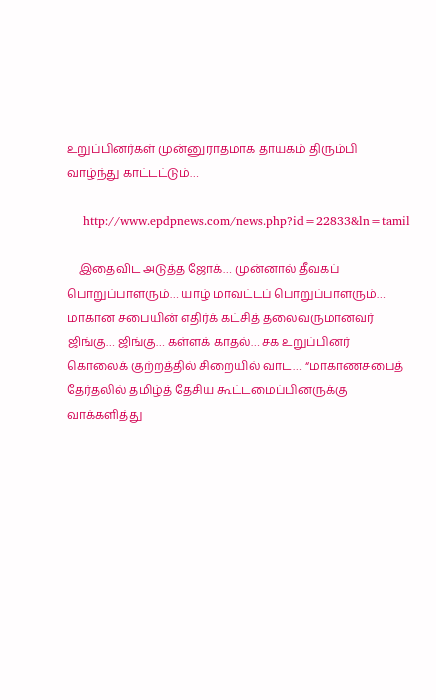உறுப்பினர்கள் முன்னுராதமாக தாயகம் திரும்பி வாழ்ந்து காட்டட்டும்…

    http://www.epdpnews.com/news.php?id=22833&ln=tamil

    இதைவிட அடுத்த ஜோக்… முன்னால் தீவகப் பொறுப்பாளரும்… யாழ் மாவட்டப் பொறுப்பாளரும்… மாகான சபையின் எதிர்க் கட்சித் தலைவருமானவர் ஜிங்கு… ஜிங்கு… கள்ளக் காதல்… சக உறுப்பினர் கொலைக் குற்றத்தில் சிறையில் வாட… “மாகாணசபைத் தேர்தலில் தமிழ்த் தேசிய கூட்டமைப்பினருக்கு வாக்களித்து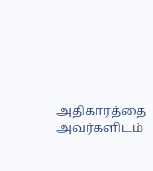அதிகாரத்தை அவர்களிடம்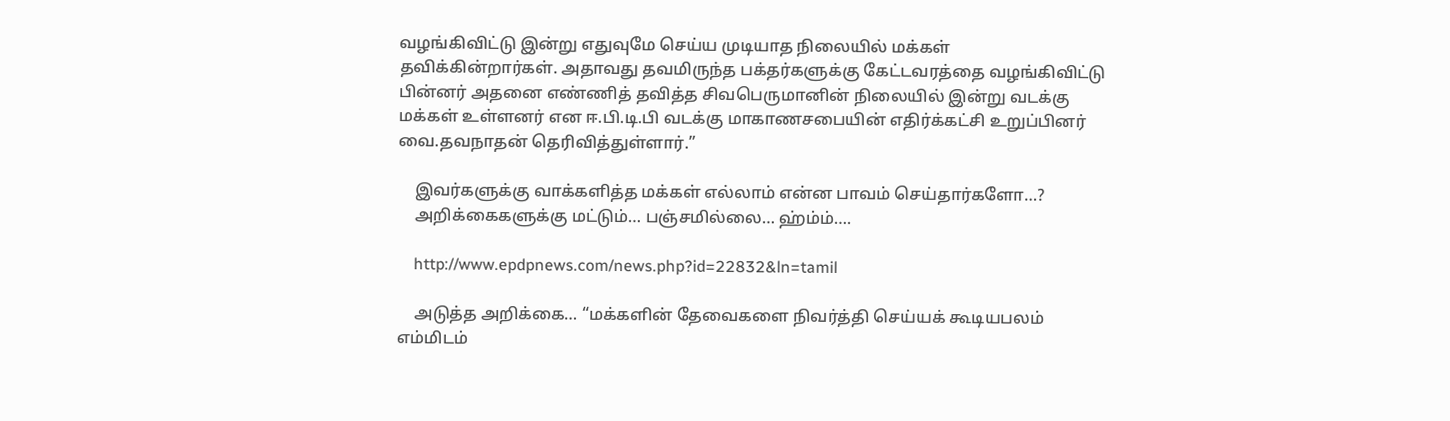வழங்கிவிட்டு இன்று எதுவுமே செய்ய முடியாத நிலையில் மக்கள் தவிக்கின்றார்கள். அதாவது தவமிருந்த பக்தர்களுக்கு கேட்டவரத்தை வழங்கிவிட்டு பின்னர் அதனை எண்ணித் தவித்த சிவபெருமானின் நிலையில் இன்று வடக்கு மக்கள் உள்ளனர் என ஈ.பி.டி.பி வடக்கு மாகாணசபையின் எதிர்க்கட்சி உறுப்பினர் வை.தவநாதன் தெரிவித்துள்ளார்.”

    இவர்களுக்கு வாக்களித்த மக்கள் எல்லாம் என்ன பாவம் செய்தார்களோ…?
    அறிக்கைகளுக்கு மட்டும்… பஞ்சமில்லை… ஹ்ம்ம்….

    http://www.epdpnews.com/news.php?id=22832&ln=tamil

    அடுத்த அறிக்கை… “மக்களின் தேவைகளை நிவர்த்தி செய்யக் கூடியபலம் எம்மிடம்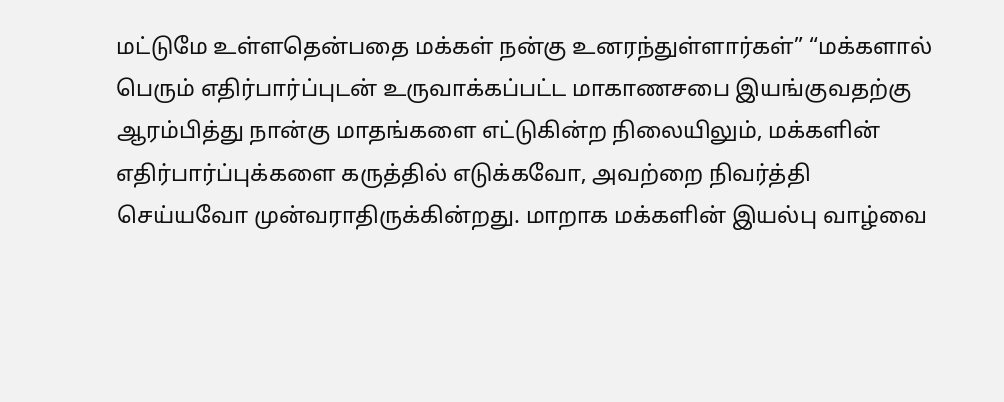மட்டுமே உள்ளதென்பதை மக்கள் நன்கு உனரந்துள்ளார்கள்” “மக்களால் பெரும் எதிர்பார்ப்புடன் உருவாக்கப்பட்ட மாகாணசபை இயங்குவதற்கு ஆரம்பித்து நான்கு மாதங்களை எட்டுகின்ற நிலையிலும், மக்களின் எதிர்பார்ப்புக்களை கருத்தில் எடுக்கவோ, அவற்றை நிவர்த்தி செய்யவோ முன்வராதிருக்கின்றது. மாறாக மக்களின் இயல்பு வாழ்வை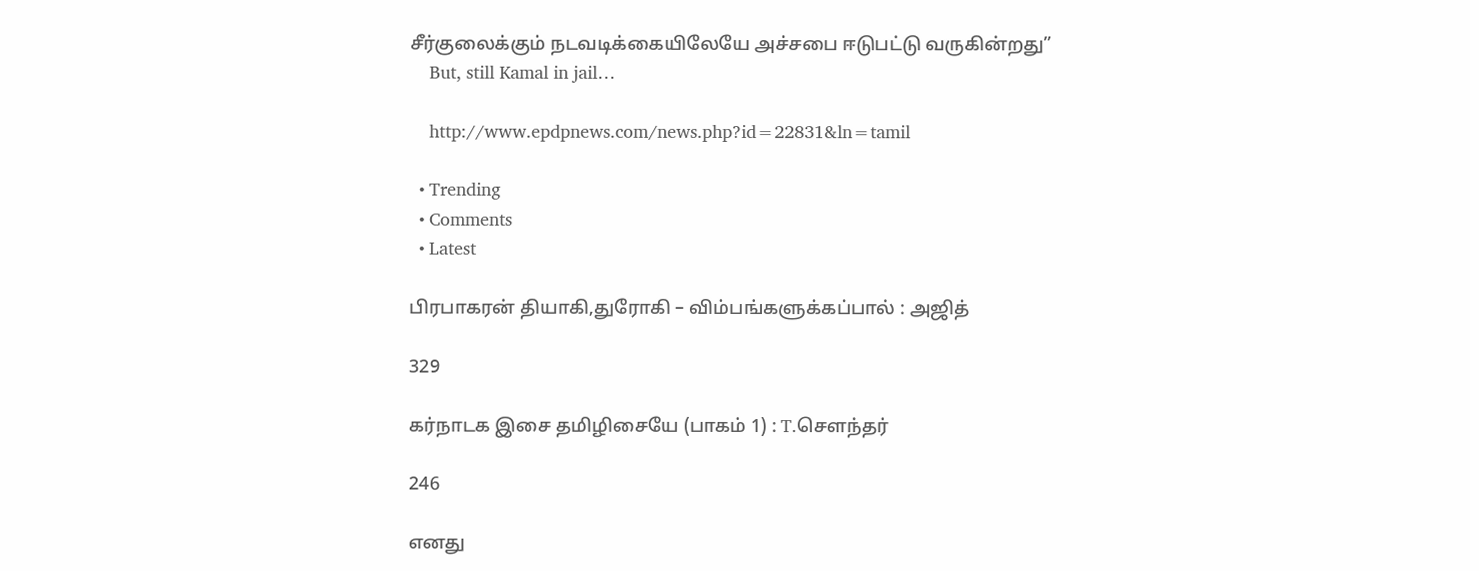சீர்குலைக்கும் நடவடிக்கையிலேயே அச்சபை ஈடுபட்டு வருகின்றது”
    But, still Kamal in jail…

    http://www.epdpnews.com/news.php?id=22831&ln=tamil

  • Trending
  • Comments
  • Latest

பிரபாகரன் தியாகி,துரோகி – விம்பங்களுக்கப்பால் : அஜித்

329

கர்நாடக இசை தமிழிசையே (பாகம் 1) : T.செளந்தர்

246

எனது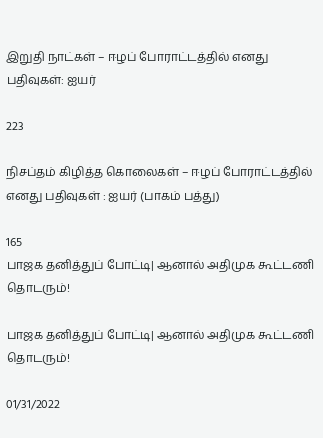இறுதி நாட்கள் – ஈழப் போராட்டத்தில் எனது பதிவுகள்: ஐயர்

223

நிசப்தம் கிழித்த கொலைகள் – ஈழப் போராட்டத்தில் எனது பதிவுகள் : ஐயர் (பாகம் பத்து)

165
பாஜக தனித்துப் போட்டி| ஆனால் அதிமுக கூட்டணி தொடரும்!

பாஜக தனித்துப் போட்டி| ஆனால் அதிமுக கூட்டணி தொடரும்!

01/31/2022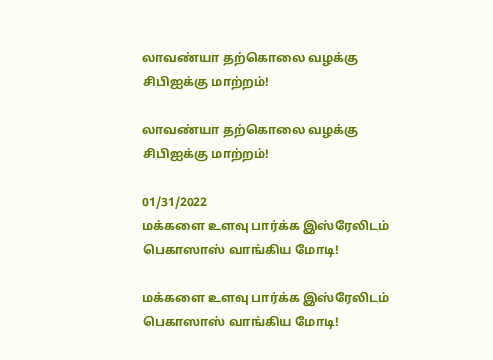லாவண்யா தற்கொலை வழக்கு சிபிஐக்கு மாற்றம்!

லாவண்யா தற்கொலை வழக்கு சிபிஐக்கு மாற்றம்!

01/31/2022
மக்களை உளவு பார்க்க இஸ்ரேலிடம் பெகாஸாஸ் வாங்கிய மோடி!

மக்களை உளவு பார்க்க இஸ்ரேலிடம் பெகாஸாஸ் வாங்கிய மோடி!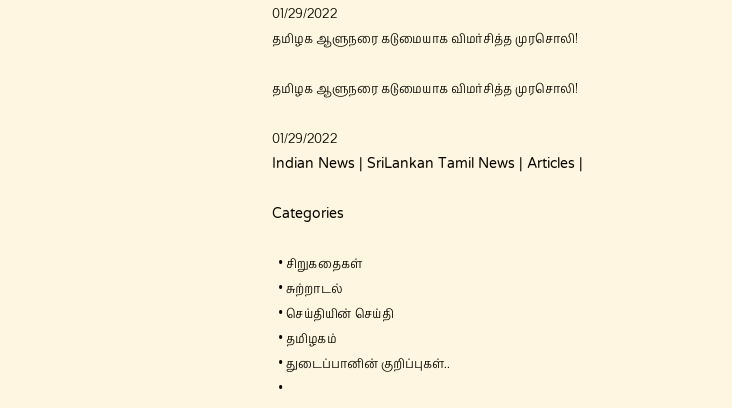01/29/2022
தமிழக ஆளுநரை கடுமையாக விமர்சித்த முரசொலி!

தமிழக ஆளுநரை கடுமையாக விமர்சித்த முரசொலி!

01/29/2022
Indian News | SriLankan Tamil News | Articles |

Categories

  • சிறுகதைகள்
  • சுற்றாடல்
  • செய்தியின் செய்தி
  • தமிழகம்
  • துடைப்பானின் குறிப்புகள்..
  •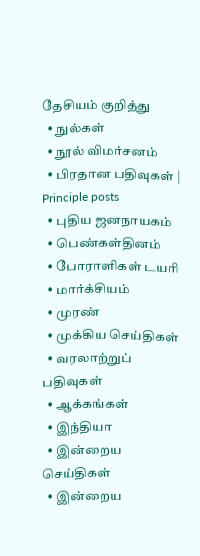தேசியம் குறித்து
  • நுல்கள்
  • நூல் விமர்சனம்
  • பிரதான பதிவுகள் | Principle posts
  • புதிய ஜனநாயகம்
  • பெண்கள்தினம்
  • போராளிகள் டயரி
  • மார்க்சியம்
  • முரண்
  • முக்கிய செய்திகள்
  • வரலாற்றுப் பதிவுகள்
  • ஆக்கங்கள்
  • இந்தியா
  • இன்றைய செய்திகள்
  • இன்றைய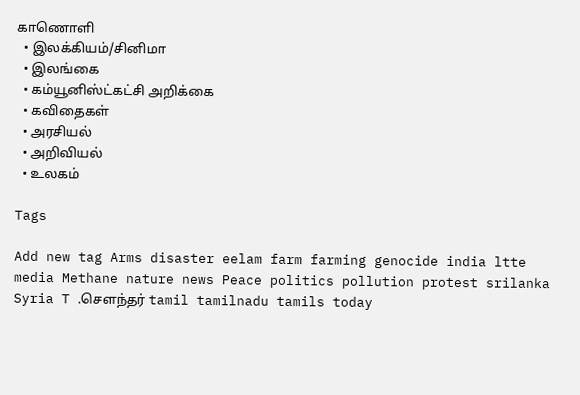காணொளி
  • இலக்கியம்/சினிமா
  • இலங்கை
  • கம்யூனிஸ்ட்கட்சி அறிக்கை
  • கவிதைகள்
  • அரசியல்
  • அறிவியல்
  • உலகம்

Tags

Add new tag Arms disaster eelam farm farming genocide india ltte media Methane nature news Peace politics pollution protest srilanka Syria T .சௌந்தர் tamil tamilnadu tamils today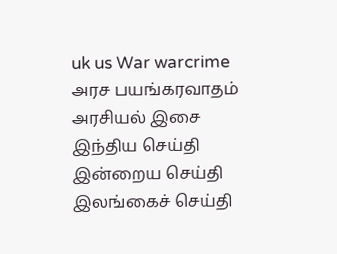uk us War warcrime அரச பயங்கரவாதம் அரசியல் இசை இந்திய செய்தி இன்றைய செய்தி இலங்கைச் செய்தி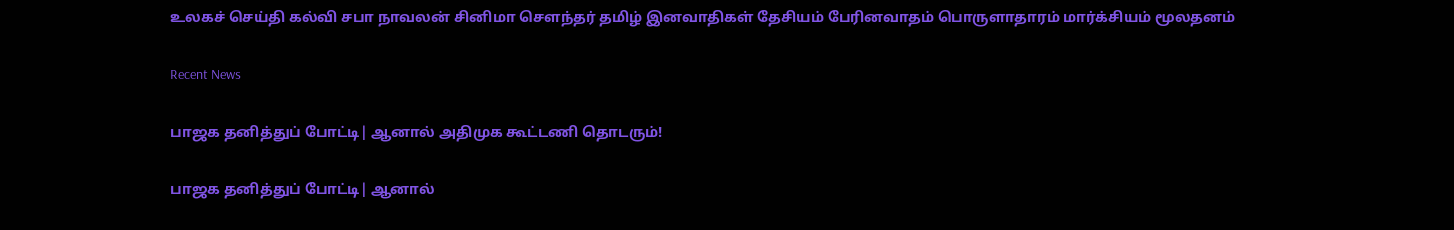உலகச் செய்தி கல்வி சபா நாவலன் சினிமா சௌந்தர் தமிழ் இனவாதிகள் தேசியம் பேரினவாதம் பொருளாதாரம் மார்க்சியம் மூலதனம்

Recent News

பாஜக தனித்துப் போட்டி| ஆனால் அதிமுக கூட்டணி தொடரும்!

பாஜக தனித்துப் போட்டி| ஆனால்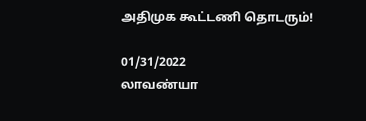அதிமுக கூட்டணி தொடரும்!

01/31/2022
லாவண்யா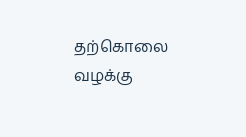தற்கொலை வழக்கு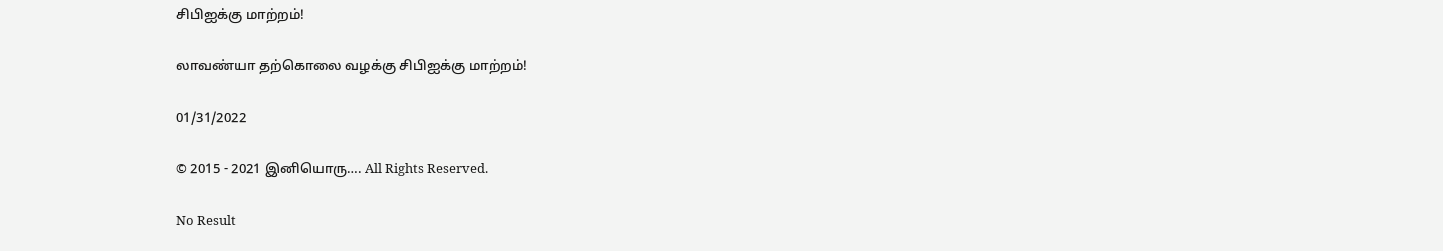சிபிஐக்கு மாற்றம்!

லாவண்யா தற்கொலை வழக்கு சிபிஐக்கு மாற்றம்!

01/31/2022

© 2015 - 2021 இனியொரு…. All Rights Reserved.

No Result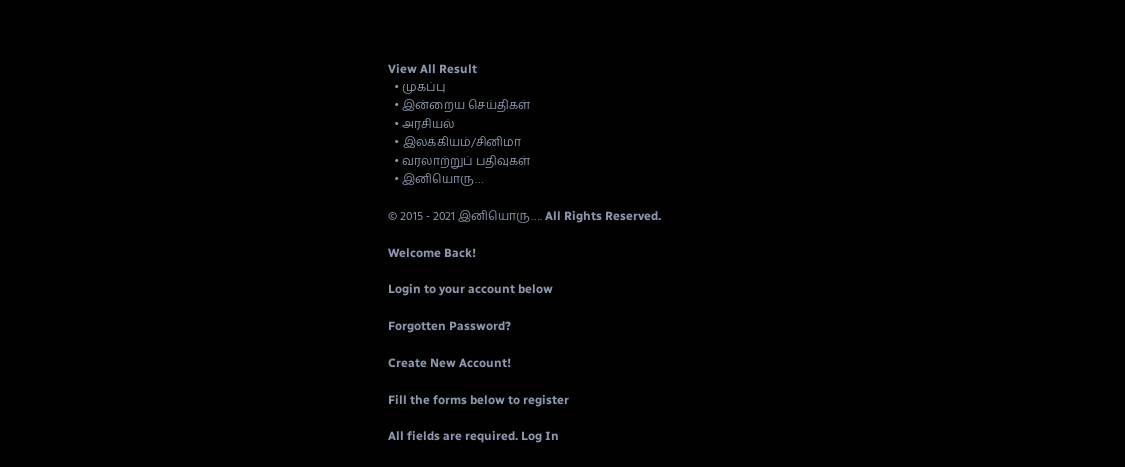View All Result
  • முகப்பு
  • இன்றைய செய்திகள்
  • அரசியல்
  • இலக்கியம்/சினிமா
  • வரலாற்றுப் பதிவுகள்
  • இனியொரு…

© 2015 - 2021 இனியொரு…. All Rights Reserved.

Welcome Back!

Login to your account below

Forgotten Password?

Create New Account!

Fill the forms below to register

All fields are required. Log In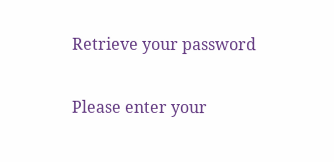Retrieve your password

Please enter your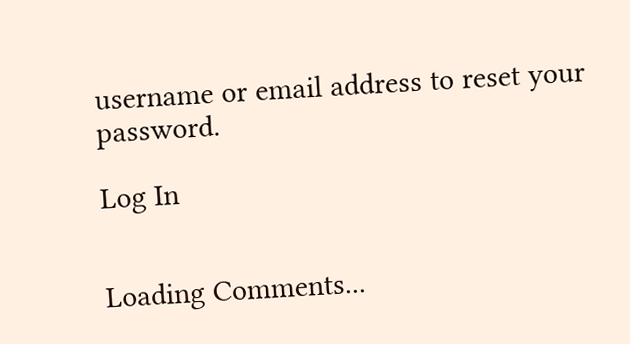username or email address to reset your password.

Log In


Loading Comments...